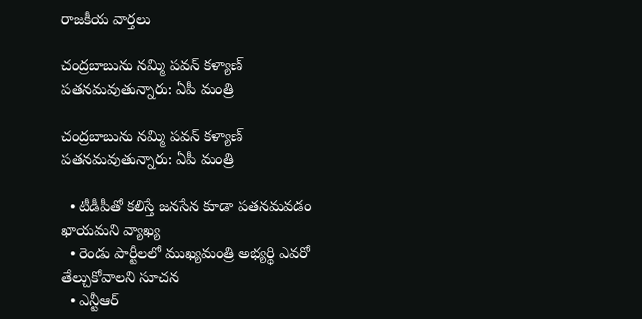రాజకీయ వార్తలు

చంద్రబాబును నమ్మి పవన్ కళ్యాణ్ పతనమవుతున్నారు: ఏపీ మంత్రి

చంద్రబాబును నమ్మి పవన్ కళ్యాణ్ పతనమవుతున్నారు: ఏపీ మంత్రి

  • టీడీపీతో కలిస్తే జనసేన కూడా పతనమవడం ఖాయమని వ్యాఖ్య
  • రెండు పార్టీలలో ముఖ్యమంత్రి అభ్యర్థి ఎవరో తేల్చుకోవాలని సూచన
  • ఎన్టీఆర్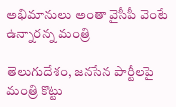అభిమానులు అంతా వైసీపీ వెంటే ఉన్నారన్న మంత్రి

తెలుగుదేశం, జనసేన పార్టీలపై మంత్రి కొట్టు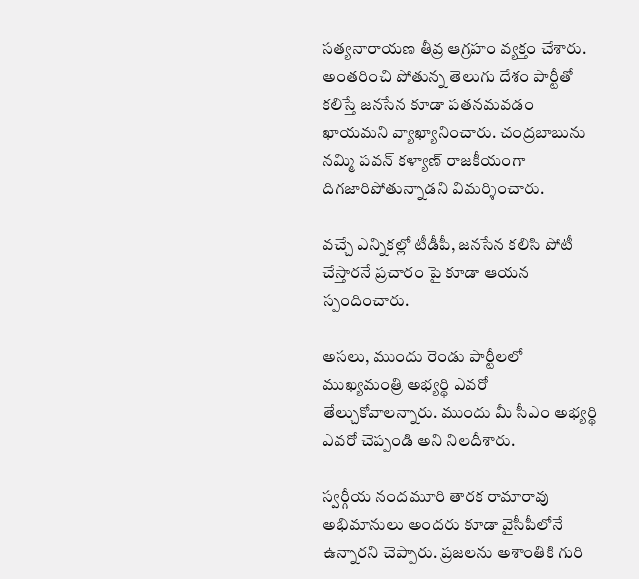సత్యనారాయణ తీవ్ర ఆగ్రహం వ్యక్తం చేశారు. అంతరించి పోతున్న తెలుగు దేశం పార్టీతో కలిస్తే జనసేన కూడా పతనమవడం ఖాయమని వ్యాఖ్యానించారు. చంద్రబాబును నమ్మి పవన్ కళ్యాణ్ రాజకీయంగా దిగజారిపోతున్నాడని విమర్శించారు.

వచ్చే ఎన్నికల్లో టీడీపీ, జనసేన కలిసి పోటీ చేస్తారనే ప్రచారం పై కూడా ఆయన స్పందించారు.

అసలు, ముందు రెండు పార్టీలలో ముఖ్యమంత్రి అభ్యర్థి ఎవరో తేల్చుకోవాలన్నారు. ముందు మీ సీఎం అభ్యర్థి ఎవరో చెప్పండి అని నిలదీశారు.

స్వర్గీయ నందమూరి తారక రామారావు అభిమానులు అందరు కూడా వైసీపీలోనే ఉన్నారని చెప్పారు. ప్రజలను అశాంతికి గురి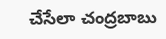చేసేలా చంద్రబాబు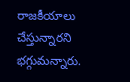రాజకీయాలు చేస్తున్నారని భగ్గుమన్నారు.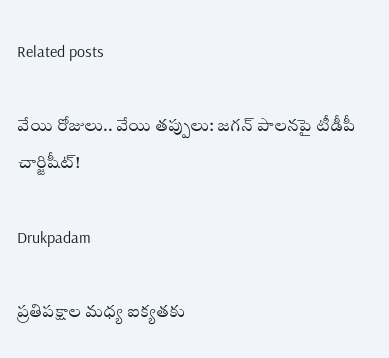Related posts

వేయి రోజులు.. వేయి తప్పులు: జ‌గ‌న్ పాల‌న‌పై టీడీపీ చార్జిషీట్‌!

Drukpadam

ప్రతిపక్షాల మధ్య ఐక్యతకు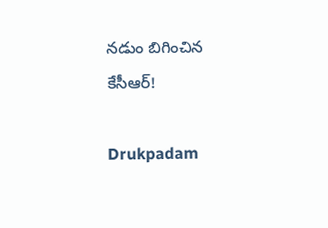నడుం బిగించిన కేసీఆర్!

Drukpadam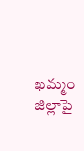ఖమ్మం జిల్లాపై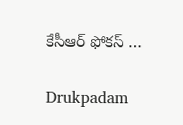కేసీఆర్ ఫోకస్ …

Drukpadam